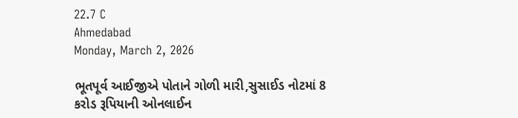22.7 C
Ahmedabad
Monday, March 2, 2026

ભૂતપૂર્વ આઈજીએ પોતાને ગોળી મારી,સુસાઈડ નોટમાં 8 કરોડ રૂપિયાની ઓનલાઈન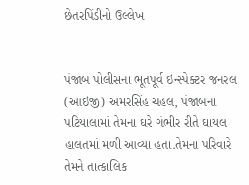છેતરપિંડીનો ઉલ્લેખ


પંજાબ પોલીસના ભૂતપૂર્વ ઇન્સ્પેક્ટર જનરલ (આઇજી) અમરસિંહ ચહલ, પંજાબના પટિયાલામાં તેમના ઘરે ગંભીર રીતે ઘાયલ હાલતમાં મળી આવ્યા હતા.તેમના પરિવારે તેમને તાત્કાલિક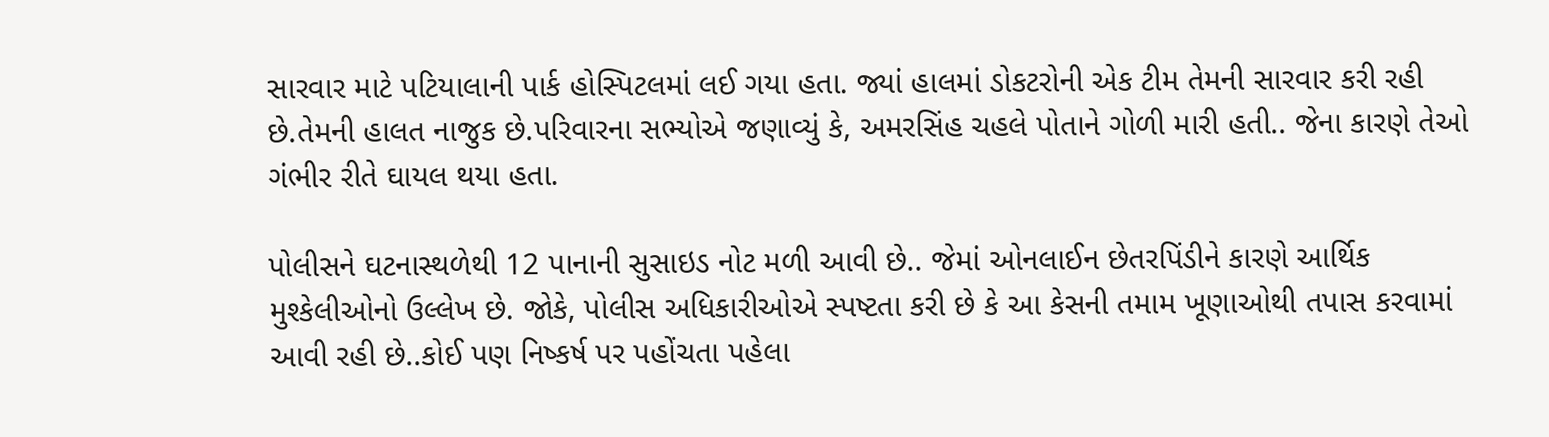સારવાર માટે પટિયાલાની પાર્ક હોસ્પિટલમાં લઈ ગયા હતા. જ્યાં હાલમાં ડોકટરોની એક ટીમ તેમની સારવાર કરી રહી છે.તેમની હાલત નાજુક છે.પરિવારના સભ્યોએ જણાવ્યું કે, અમરસિંહ ચહલે પોતાને ગોળી મારી હતી.. જેના કારણે તેઓ ગંભીર રીતે ઘાયલ થયા હતા.

પોલીસને ઘટનાસ્થળેથી 12 પાનાની સુસાઇડ નોટ મળી આવી છે.. જેમાં ઓનલાઈન છેતરપિંડીને કારણે આર્થિક મુશ્કેલીઓનો ઉલ્લેખ છે. જોકે, પોલીસ અધિકારીઓએ સ્પષ્ટતા કરી છે કે આ કેસની તમામ ખૂણાઓથી તપાસ કરવામાં આવી રહી છે..કોઈ પણ નિષ્કર્ષ પર પહોંચતા પહેલા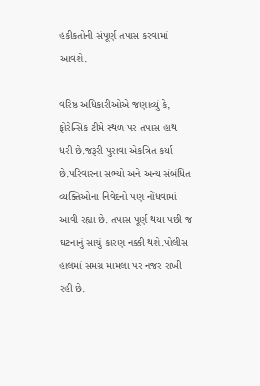હકીકતોની સંપૂર્ણ તપાસ કરવામાં આવશે.

વરિષ્ઠ અધિકારીઓએ જણાવ્યું કે, ફોરેન્સિક ટીમે સ્થળ પર તપાસ હાથ ધરી છે.જરૂરી પુરાવા એકત્રિત કર્યા છે.પરિવારના સભ્યો અને અન્ય સંબંધિત વ્યક્તિઓના નિવેદનો પણ નોંધવામાં આવી રહ્યા છે. તપાસ પૂર્ણ થયા પછી જ ઘટનાનું સાચું કારણ નક્કી થશે.પોલીસ હાલમાં સમગ્ર મામલા પર નજર રાખી રહી છે.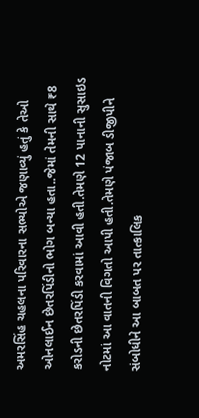અમરસિંહ ચહલના પરિવારના સભ્યોએ જણાવ્યું હતું કે તેઓ ઓનલાઈન છેતરપિંડીનો ભોગ બન્યા હતા..જેમાં તેમની સાથે ₹8 કરોડની છેતરપિંડી કરવામાં આવી હતી.તેમણે 12 પાનાની સુસાઇડ નોટમાં આ વાતની વિગતો આપી હતી.તેમણે પંજાબ ડીજીપીને સંબોધીને આ બાબત પર તાત્કાલિક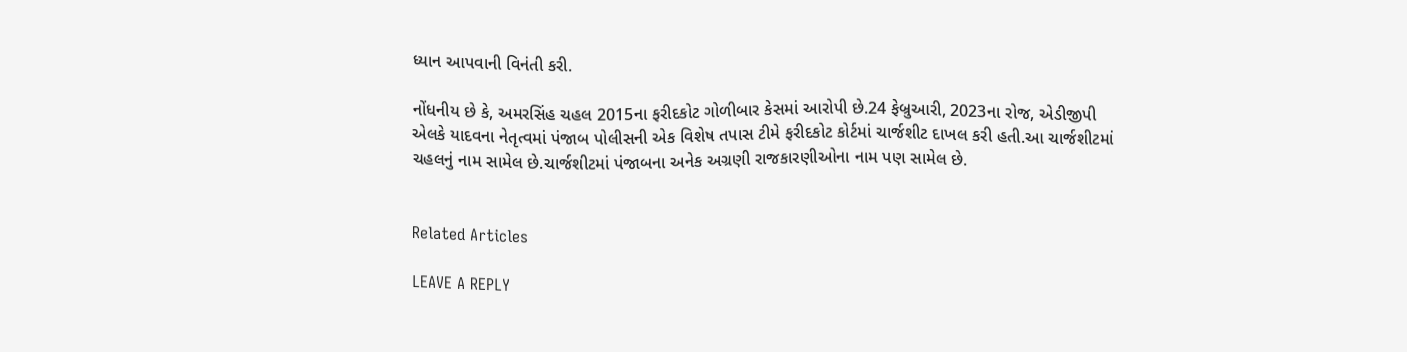ધ્યાન આપવાની વિનંતી કરી.

નોંધનીય છે કે, અમરસિંહ ચહલ 2015ના ફરીદકોટ ગોળીબાર કેસમાં આરોપી છે.24 ફેબ્રુઆરી, 2023ના રોજ, એડીજીપી એલકે યાદવના નેતૃત્વમાં પંજાબ પોલીસની એક વિશેષ તપાસ ટીમે ફરીદકોટ કોર્ટમાં ચાર્જશીટ દાખલ કરી હતી.આ ચાર્જશીટમાં ચહલનું નામ સામેલ છે.ચાર્જશીટમાં પંજાબના અનેક અગ્રણી રાજકારણીઓના નામ પણ સામેલ છે.


Related Articles

LEAVE A REPLY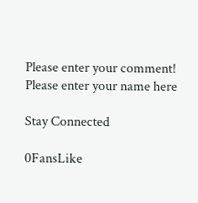Please enter your comment!
Please enter your name here

Stay Connected

0FansLike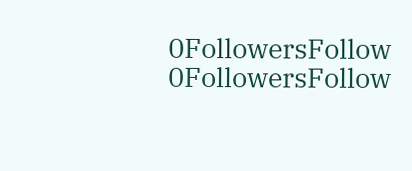0FollowersFollow
0FollowersFollow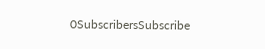0SubscribersSubscribe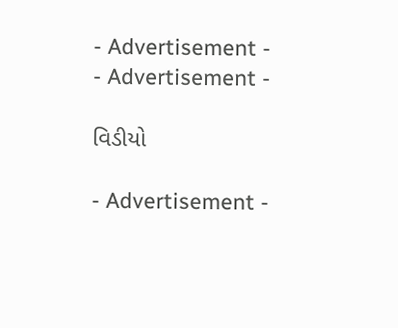- Advertisement -
- Advertisement -

વિડીયો

- Advertisement -